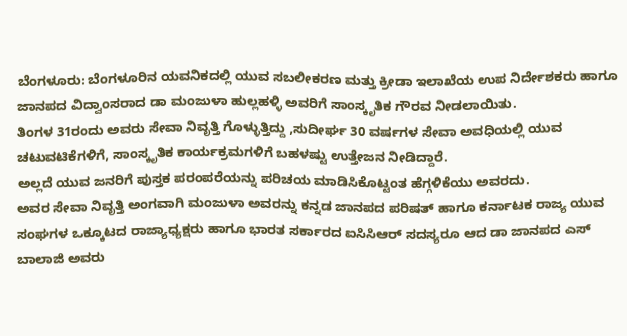ಬೆಂಗಳೂರು: ಬೆಂಗಳೂರಿನ ಯವನಿಕದಲ್ಲಿ ಯುವ ಸಬಲೀಕರಣ ಮತ್ತು ಕ್ರೀಡಾ ಇಲಾಖೆಯ ಉಪ ನಿರ್ದೇಶಕರು ಹಾಗೂ ಜಾನಪದ ವಿದ್ವಾಂಸರಾದ ಡಾ ಮಂಜುಳಾ ಹುಲ್ಲಹಳ್ಳಿ ಅವರಿಗೆ ಸಾಂಸ್ಕೃತಿಕ ಗೌರವ ನೀಡಲಾಯಿತು.
ತಿಂಗಳ 31ರಂದು ಅವರು ಸೇವಾ ನಿವೃತ್ತಿ ಗೊಳ್ಳುತ್ತಿದ್ದು ,ಸುದೀರ್ಘ 30 ವರ್ಷಗಳ ಸೇವಾ ಅವಧಿಯಲ್ಲಿ ಯುವ ಚಟುವಟಿಕೆಗಳಿಗೆ, ಸಾಂಸ್ಕೃತಿಕ ಕಾರ್ಯಕ್ರಮಗಳಿಗೆ ಬಹಳಷ್ಟು ಉತ್ತೇಜನ ನೀಡಿದ್ದಾರೆ.
ಅಲ್ಲದೆ ಯುವ ಜನರಿಗೆ ಪುಸ್ತಕ ಪರಂಪರೆಯನ್ನು ಪರಿಚಯ ಮಾಡಿಸಿಕೊಟ್ಟಂತ ಹೆಗ್ಗಳಿಕೆಯು ಅವರದು.
ಅವರ ಸೇವಾ ನಿವೃತ್ತಿ ಅಂಗವಾಗಿ ಮಂಜುಳಾ ಅವರನ್ನು ಕನ್ನಡ ಜಾನಪದ ಪರಿಷತ್ ಹಾಗೂ ಕರ್ನಾಟಕ ರಾಜ್ಯ ಯುವ ಸಂಘಗಳ ಒಕ್ಕೂಟದ ರಾಜ್ಯಾಧ್ಯಕ್ಷರು ಹಾಗೂ ಭಾರತ ಸರ್ಕಾರದ ಐಸಿಸಿಆರ್ ಸದಸ್ಯರೂ ಆದ ಡಾ ಜಾನಪದ ಎಸ್ ಬಾಲಾಜಿ ಅವರು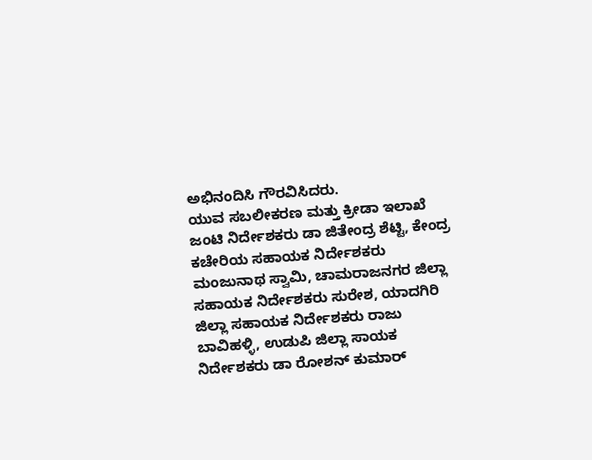ಅಭಿನಂದಿಸಿ ಗೌರವಿಸಿದರು.
ಯುವ ಸಬಲೀಕರಣ ಮತ್ತು ಕ್ರೀಡಾ ಇಲಾಖೆ ಜಂಟಿ ನಿರ್ದೇಶಕರು ಡಾ ಜಿತೇಂದ್ರ ಶೆಟ್ಟಿ, ಕೇಂದ್ರ ಕಚೇರಿಯ ಸಹಾಯಕ ನಿರ್ದೇಶಕರು ಮಂಜುನಾಥ ಸ್ವಾಮಿ, ಚಾಮರಾಜನಗರ ಜಿಲ್ಲಾ ಸಹಾಯಕ ನಿರ್ದೇಶಕರು ಸುರೇಶ, ಯಾದಗಿರಿ ಜಿಲ್ಲಾ ಸಹಾಯಕ ನಿರ್ದೇಶಕರು ರಾಜು ಬಾವಿಹಳ್ಳಿ, ಉಡುಪಿ ಜಿಲ್ಲಾ ಸಾಯಕ ನಿರ್ದೇಶಕರು ಡಾ ರೋಶನ್ ಕುಮಾರ್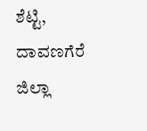ಶೆಟ್ಟಿ, ದಾವಣಗೆರೆ ಜಿಲ್ಲಾ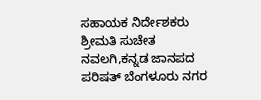ಸಹಾಯಕ ನಿರ್ದೇಶಕರು ಶ್ರೀಮತಿ ಸುಚೇತ ನವಲಗಿ,ಕನ್ನಡ ಜಾನಪದ ಪರಿಷತ್ ಬೆಂಗಳೂರು ನಗರ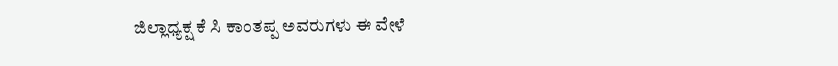ಜಿಲ್ಲಾಧ್ಯಕ್ಷ ಕೆ ಸಿ ಕಾಂತಪ್ಪ ಅವರುಗಳು ಈ ವೇಳೆ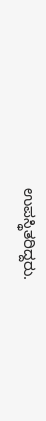ಉಪಸ್ಥಿತರಿದ್ದರು.